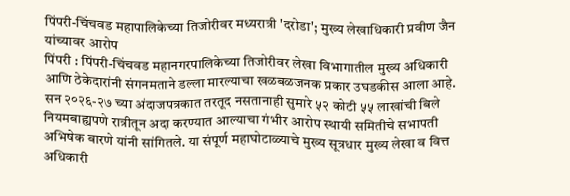पिंपरी-चिंचवड महापालिकेच्या तिजोरीवर मध्यरात्री 'दरोडा'; मुख्य लेखाधिकारी प्रवीण जैन यांच्यावर आरोप
पिंपरी : पिंपरी-चिंचवड महानगरपालिकेच्या तिजोरीवर लेखा विभागातील मुख्य अधिकारी आणि ठेकेदारांनी संगनमताने डल्ला मारल्याचा खळबळजनक प्रकार उघडकीस आला आहे. सन २०२६-२७ च्या अंदाजपत्रकात तरतूद नसतानाही सुमारे ५२ कोटी ५५ लाखांची बिले नियमबाह्यपणे रात्रीतून अदा करण्यात आल्याचा गंभीर आरोप स्थायी समितीचे सभापती अभिषेक बारणे यांनी सांगितले. या संपूर्ण महाघोटाळ्याचे मुख्य सूत्रधार मुख्य लेखा व वित्त अधिकारी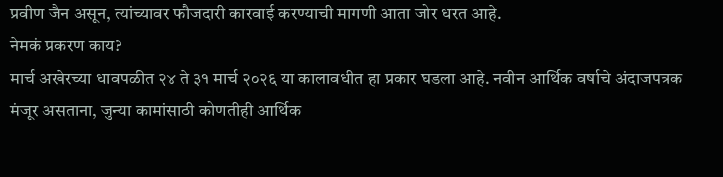प्रवीण जैन असून, त्यांच्यावर फौजदारी कारवाई करण्याची मागणी आता जोर धरत आहे.
नेमकं प्रकरण काय?
मार्च अखेरच्या धावपळीत २४ ते ३१ मार्च २०२६ या कालावधीत हा प्रकार घडला आहे. नवीन आर्थिक वर्षाचे अंदाजपत्रक मंजूर असताना, जुन्या कामांसाठी कोणतीही आर्थिक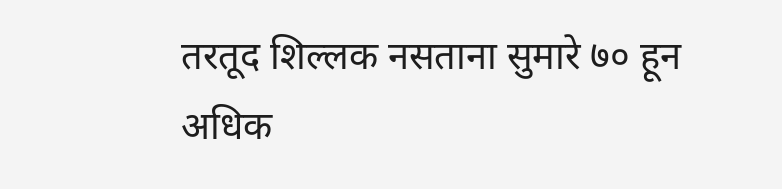तरतूद शिल्लक नसताना सुमारे ७० हून अधिक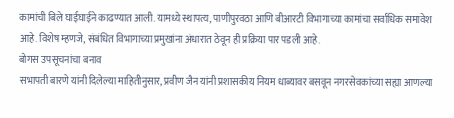कामांची बिले घाईघाईने काढण्यात आली. यामध्ये स्थापत्य, पाणीपुरवठा आणि बीआरटी विभागाच्या कामांचा सर्वाधिक समावेश आहे. विशेष म्हणजे, संबंधित विभागाच्या प्रमुखांना अंधारात ठेवून ही प्रक्रिया पार पडली आहे.
बोगस उपसूचनांचा बनाव
सभापती बारणे यांनी दिलेल्या माहितीनुसार, प्रवीण जैन यांनी प्रशासकीय नियम धाब्यावर बसवून नगरसेवकांच्या सह्या आणल्या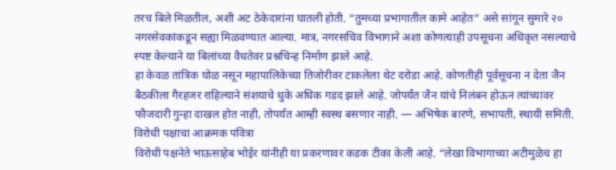तरच बिले मिळतील, अशी अट ठेकेदारांना घातली होती. “तुमच्या प्रभागातील कामे आहेत” असे सांगून सुमारे २० नगरसेवकांकडून सह्या मिळवण्यात आल्या. मात्र, नगरसचिव विभागाने अशा कोणत्याही उपसूचना अधिकृत नसल्याचे स्पष्ट केल्याने या बिलांच्या वैधतेवर प्रश्नचिन्ह निर्माण झाले आहे.
हा केवळ तांत्रिक घोळ नसून महापालिकेच्या तिजोरीवर टाकलेला थेट दरोडा आहे. कोणतीही पूर्वसूचना न देता जैन बैठकीला गैरहजर राहिल्याने संशयाचे धुके अधिक गडद झाले आहे. जोपर्यंत जैन यांचे निलंबन होऊन त्यांच्यावर फौजदारी गुन्हा दाखल होत नाही, तोपर्यंत आम्ही स्वस्थ बसणार नाही. — अभिषेक बारणे, सभापती, स्थायी समिती.
विरोधी पक्षाचा आक्रमक पवित्रा
विरोधी पक्षनेते भाऊसाहेब भोईर यांनीही या प्रकरणावर कडक टीका केली आहे. “लेखा विभागाच्या अटीमुळेच हा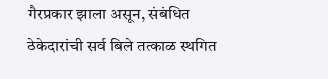गैरप्रकार झाला असून, संबंधित ठेकेदारांची सर्व बिले तत्काळ स्थगित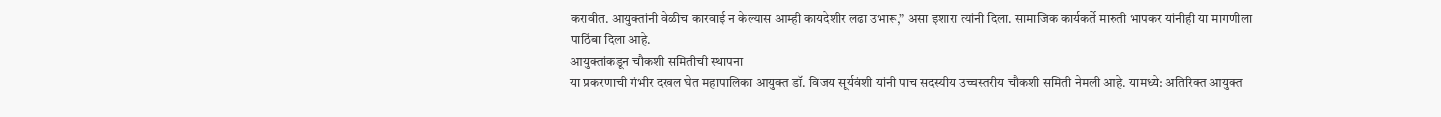करावीत. आयुक्तांनी वेळीच कारवाई न केल्यास आम्ही कायदेशीर लढा उभारू,” असा इशारा त्यांनी दिला. सामाजिक कार्यकर्ते मारुती भापकर यांनीही या मागणीला पाठिंबा दिला आहे.
आयुक्तांकडून चौकशी समितीची स्थापना
या प्रकरणाची गंभीर दखल घेत महापालिका आयुक्त डॉ. विजय सूर्यवंशी यांनी पाच सदस्यीय उच्चस्तरीय चौकशी समिती नेमली आहे. यामध्ये: अतिरिक्त आयुक्त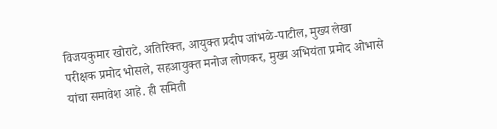विजयकुमार खोराटे, अतिरिक्त, आयुक्त प्रदीप जांभळे-पाटील, मुख्य लेखा परीक्षक प्रमोद भोसले, सहआयुक्त मनोज लोणकर, मुख्य अभियंता प्रमोद ओभासे यांचा समावेश आहे. ही समिती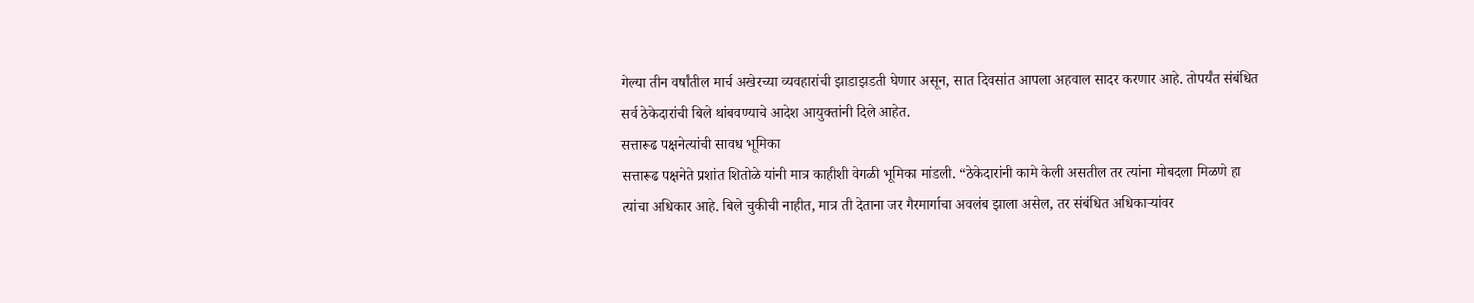गेल्या तीन वर्षांतील मार्च अखेरच्या व्यवहारांची झाडाझडती घेणार असून, सात दिवसांत आपला अहवाल सादर करणार आहे. तोपर्यंत संबंधित सर्व ठेकेदारांची बिले थांबवण्याचे आदेश आयुक्तांनी दिले आहेत.
सत्तारूढ पक्षनेत्यांची सावध भूमिका
सत्तारूढ पक्षनेते प्रशांत शितोळे यांनी मात्र काहीशी वेगळी भूमिका मांडली. “ठेकेदारांनी कामे केली असतील तर त्यांना मोबदला मिळणे हा त्यांचा अधिकार आहे. बिले चुकीची नाहीत, मात्र ती देताना जर गैरमार्गाचा अवलंब झाला असेल, तर संबंधित अधिकाऱ्यांवर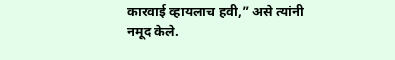कारवाई व्हायलाच हवी,” असे त्यांनी नमूद केले.